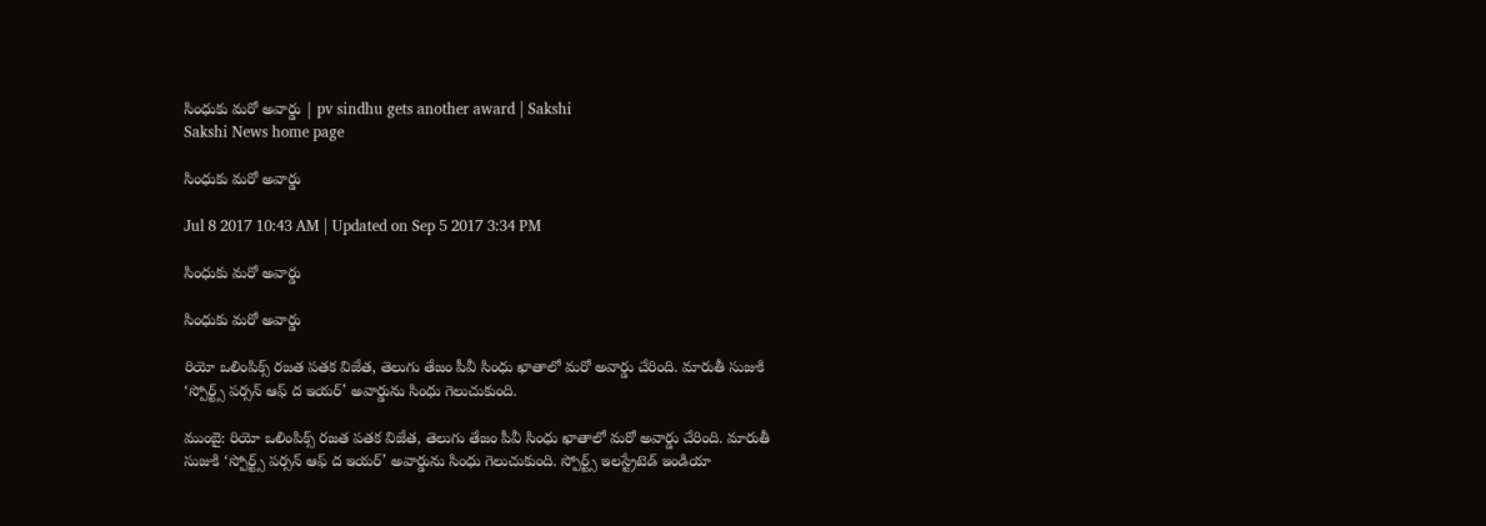సింధుకు మరో అవార్డు | pv sindhu gets another award | Sakshi
Sakshi News home page

సింధుకు మరో అవార్డు

Jul 8 2017 10:43 AM | Updated on Sep 5 2017 3:34 PM

సింధుకు మరో అవార్డు

సింధుకు మరో అవార్డు

రియో ఒలింపిక్స్‌ రజత పతక విజేత, తెలుగు తేజం పీవీ సింధు ఖాతాలో మరో అవార్డు చేరింది. మారుతీ సుజుకి ‘స్పోర్ట్స్‌ పర్సన్‌ ఆఫ్‌ ద ఇయర్‌’ అవార్డును సింధు గెలుచుకుంది.

ముంబై: రియో ఒలింపిక్స్‌ రజత పతక విజేత, తెలుగు తేజం పీవీ సింధు ఖాతాలో మరో అవార్డు చేరింది. మారుతీ సుజుకి ‘స్పోర్ట్స్‌ పర్సన్‌ ఆఫ్‌ ద ఇయర్‌’ అవార్డును సింధు గెలుచుకుంది. స్పోర్ట్స్‌ ఇలస్ట్రేటెడ్‌ ఇండియా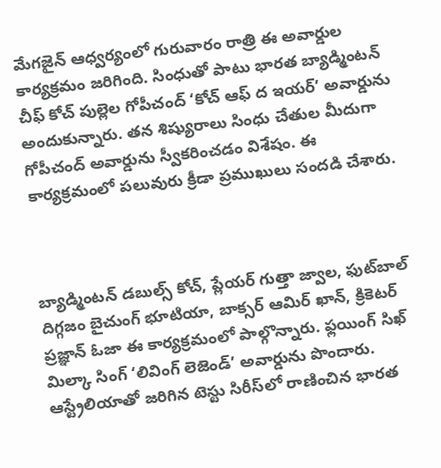మేగజైన్‌ ఆధ్వర్యంలో గురువారం రాత్రి ఈ అవార్డుల కార్యక్రమం జరిగింది. సింధుతో పాటు భారత బ్యాడ్మింటన్‌ చీఫ్‌ కోచ్‌ పుల్లెల గోపీచంద్‌ ‘కోచ్‌ ఆఫ్‌ ద ఇయర్‌’ అవార్డును అందుకున్నారు. తన శిష్యురాలు సింధు చేతుల మీదుగా గోపీచంద్‌ అవార్డును స్వీకరించడం విశేషం. ఈ కార్యక్రమంలో పలువురు క్రీడా ప్రముఖులు సందడి చేశారు.



బ్యాడ్మింటన్‌ డబుల్స్‌ కోచ్, ప్లేయర్‌ గుత్తా జ్వాల, ఫుట్‌బాల్‌ దిగ్గజం బైచుంగ్‌ భూటియా, బాక్సర్‌ ఆమిర్‌ ఖాన్, క్రికెటర్‌ ప్రజ్ఞాన్‌ ఓజా ఈ కార్యక్రమంలో పాల్గొన్నారు. ఫ్లయింగ్‌ సిఖ్‌ మిల్కా సింగ్‌ ‘లివింగ్‌ లెజెండ్‌’ అవార్డును పొందారు. ఆస్ట్రేలియాతో జరిగిన టెస్టు సిరీస్‌లో రాణించిన భారత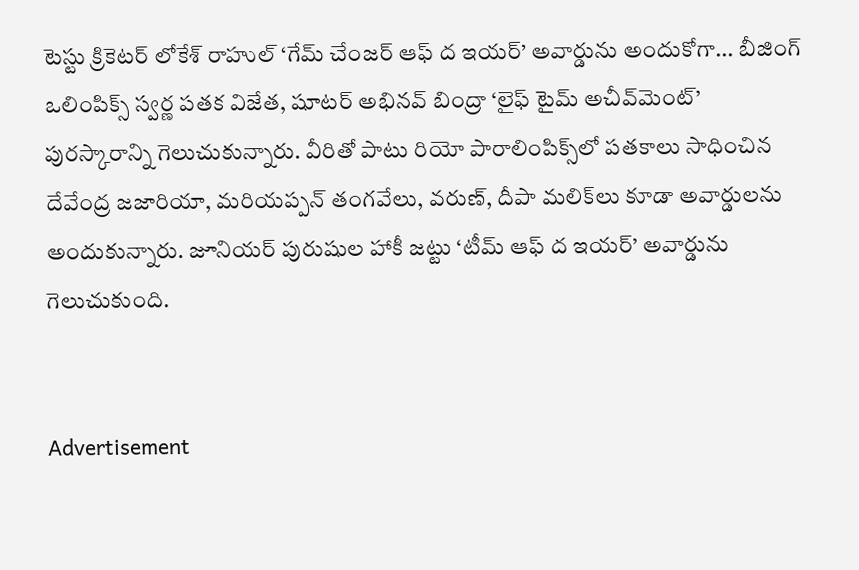టెస్టు క్రికెటర్‌ లోకేశ్‌ రాహుల్‌ ‘గేమ్‌ చేంజర్‌ ఆఫ్‌ ద ఇయర్‌’ అవార్డును అందుకోగా... బీజింగ్‌ ఒలింపిక్స్‌ స్వర్ణ పతక విజేత, షూటర్‌ అభినవ్‌ బింద్రా ‘లైఫ్‌ టైమ్‌ అచీవ్‌మెంట్‌’ పురస్కారాన్ని గెలుచుకున్నారు. వీరితో పాటు రియో పారాలింపిక్స్‌లో పతకాలు సాధించిన దేవేంద్ర జజారియా, మరియప్పన్‌ తంగవేలు, వరుణ్, దీపా మలిక్‌లు కూడా అవార్డులను అందుకున్నారు. జూనియర్‌ పురుషుల హాకీ జట్టు ‘టీమ్‌ ఆఫ్‌ ద ఇయర్‌’ అవార్డును గెలుచుకుంది.


Advertisement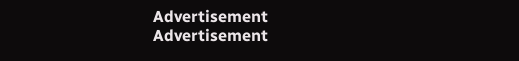Advertisement
Advertisement